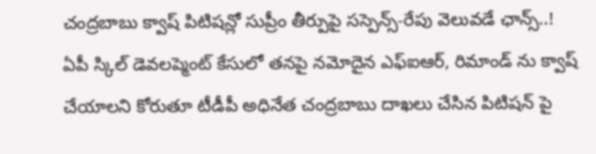చంద్రబాబు క్వాష్ పిటిషన్లో సుప్రీం తీర్పుపై సస్పెన్స్-రేపు వెలువడే ఛాన్స్..!
ఏపీ స్కిల్ డెవలప్మెంట్ కేసులో తనపై నమోదైన ఎఫ్ఐఆర్, రిమాండ్ ను క్వాష్ చేయాలని కోరుతూ టీడీపీ అధినేత చంద్రబాబు దాఖలు చేసిన పిటిషన్ పై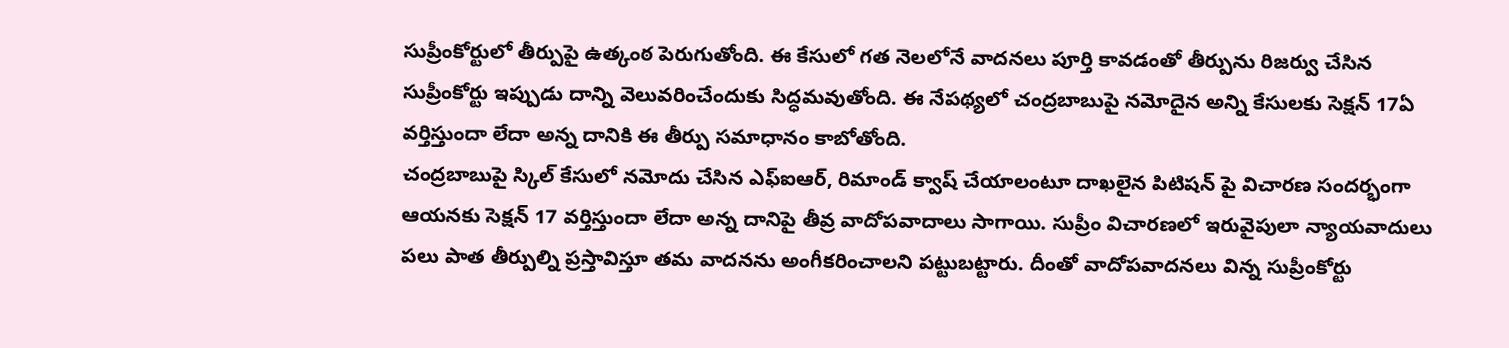సుప్రీంకోర్టులో తీర్పుపై ఉత్కంఠ పెరుగుతోంది. ఈ కేసులో గత నెలలోనే వాదనలు పూర్తి కావడంతో తీర్పును రిజర్వు చేసిన సుప్రీంకోర్టు ఇప్పుడు దాన్ని వెలువరించేందుకు సిద్ధమవుతోంది. ఈ నేపథ్యలో చంద్రబాబుపై నమోదైన అన్ని కేసులకు సెక్షన్ 17ఏ వర్తిస్తుందా లేదా అన్న దానికి ఈ తీర్పు సమాధానం కాబోతోంది.
చంద్రబాబుపై స్కిల్ కేసులో నమోదు చేసిన ఎఫ్ఐఆర్, రిమాండ్ క్వాష్ చేయాలంటూ దాఖలైన పిటిషన్ పై విచారణ సందర్భంగా ఆయనకు సెక్షన్ 17 వర్తిస్తుందా లేదా అన్న దానిపై తీవ్ర వాదోపవాదాలు సాగాయి. సుప్రీం విచారణలో ఇరువైపులా న్యాయవాదులు పలు పాత తీర్పుల్ని ప్రస్తావిస్తూ తమ వాదనను అంగీకరించాలని పట్టుబట్టారు. దీంతో వాదోపవాదనలు విన్న సుప్రీంకోర్టు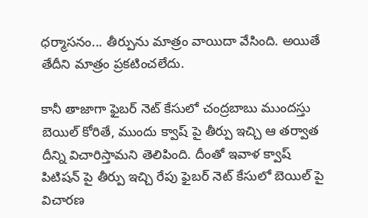ధర్మాసనం... తీర్పును మాత్రం వాయిదా వేసింది. అయితే తేదీని మాత్రం ప్రకటించలేదు.

కానీ తాజాగా ఫైబర్ నెట్ కేసులో చంద్రబాబు ముందస్తు బెయిల్ కోరితే, ముందు క్వాష్ పై తీర్పు ఇచ్చి ఆ తర్వాత దీన్ని విచారిస్తామని తెలిపింది. దీంతో ఇవాళ క్వాష్ పిటిషన్ పై తీర్పు ఇచ్చి రేపు ఫైబర్ నెట్ కేసులో బెయిల్ పై విచారణ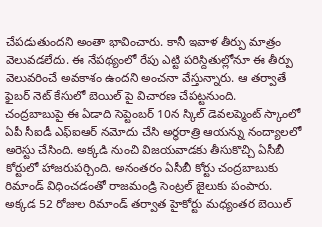చేపడుతుందని అంతా భావించారు. కానీ ఇవాళ తీర్పు మాత్రం వెలువడలేదు. ఈ నేపథ్యంలో రేపు ఎట్టి పరిస్దితుల్లోనూ ఈ తీర్పు వెలువరించే అవకాశం ఉందని అంచనా వేస్తున్నారు. ఆ తర్వాతే ఫైబర్ నెట్ కేసులో బెయిల్ పై విచారణ చేపట్టనుంది.
చంద్రబాబుపై ఈ ఏడాది సెప్టెంబర్ 10న స్కిల్ డెవలప్మెంట్ స్కాంలో ఏపీ సీఐడీ ఎఫ్ఐఆర్ నమోదు చేసి అర్ధరాత్రి ఆయన్ను నంద్యాలలో అరెస్టు చేసింది. అక్కడి నుంచి విజయవాడకు తీసుకొచ్చి ఏసీబీ కోర్టులో హాజరుపర్చింది. అనంతరం ఏసీబీ కోర్టు చంద్రబాబుకు రిమాండ్ విధించడంతో రాజమండ్రి సెంట్రల్ జైలుకు పంపారు. అక్కడ 52 రోజుల రిమాండ్ తర్వాత హైకోర్టు మధ్యంతర బెయిల్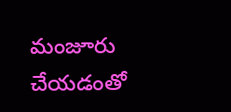మంజూరు చేయడంతో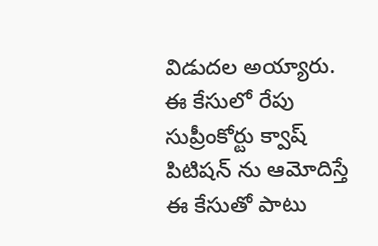విడుదల అయ్యారు. ఈ కేసులో రేపు సుప్రీంకోర్టు క్వాష్ పిటిషన్ ను ఆమోదిస్తే ఈ కేసుతో పాటు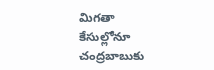మిగతా కేసుల్లోనూ చంద్రబాబుకు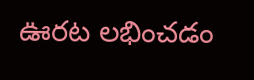ఊరట లభించడం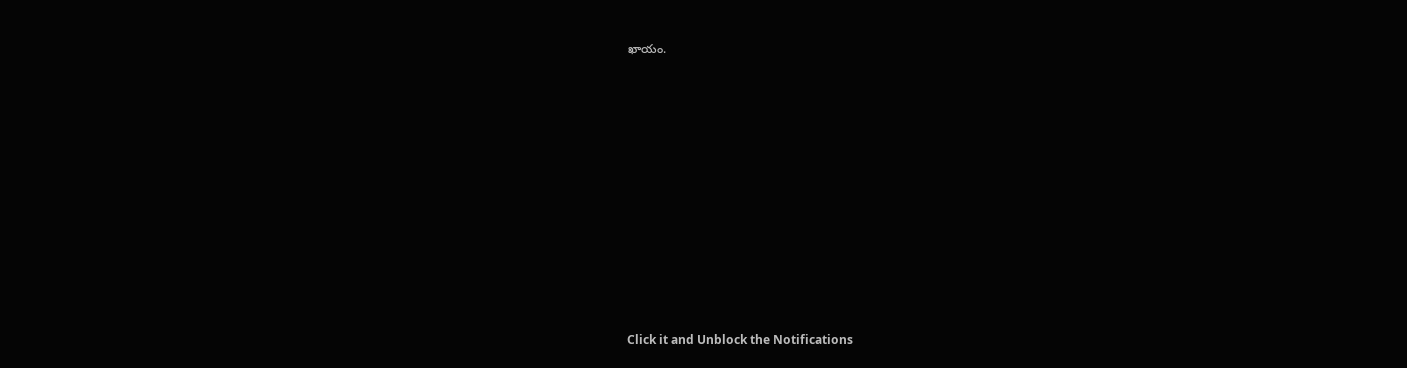ఖాయం.












Click it and Unblock the Notifications